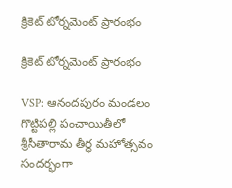క్రికెట్ టోర్నమెంట్ ప్రారంభం

క్రికెట్ టోర్నమెంట్ ప్రారంభం

VSP: ఆనందపురం మండలం గొట్టిపల్లి పంచాయితీలో శ్రీసీతారామ తీర్థ మహోత్సవం సందర్భంగా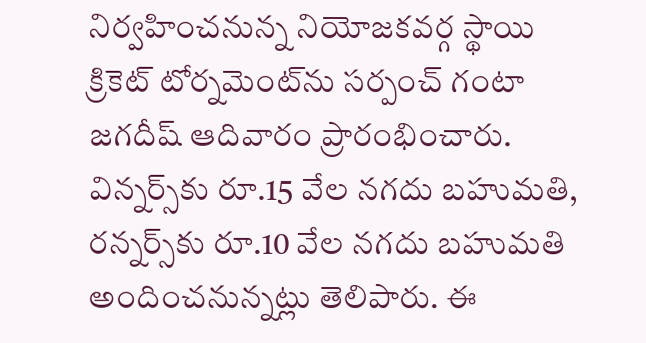నిర్వహించనున్న నియోజకవర్గ స్థాయి క్రికెట్ టోర్నమెంట్‌ను సర్పంచ్ గంటా జగదీష్ ఆదివారం ప్రారంభించారు. విన్నర్స్‌కు రూ.15 వేల నగదు బహుమతి, రన్నర్స్‌కు రూ.10 వేల నగదు బహుమతి అందించనున్నట్లు తెలిపారు. ఈ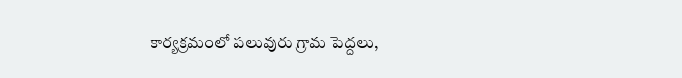కార్యక్రమంలో పలువురు గ్రామ పెద్దలు,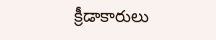క్రీడాకారులు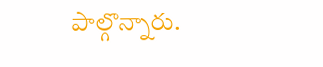పాల్గొన్నారు.